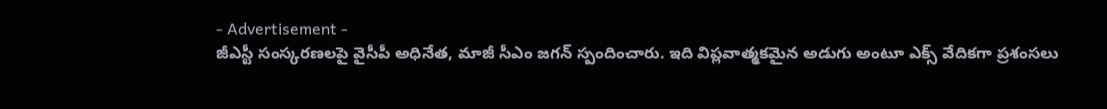- Advertisement -
జీఎస్టీ సంస్కరణలపై వైసీపీ అధినేత, మాజీ సీఎం జగన్ స్పందించారు. ఇది విప్లవాత్మకమైన అడుగు అంటూ ఎక్స్ వేదికగా ప్రశంసలు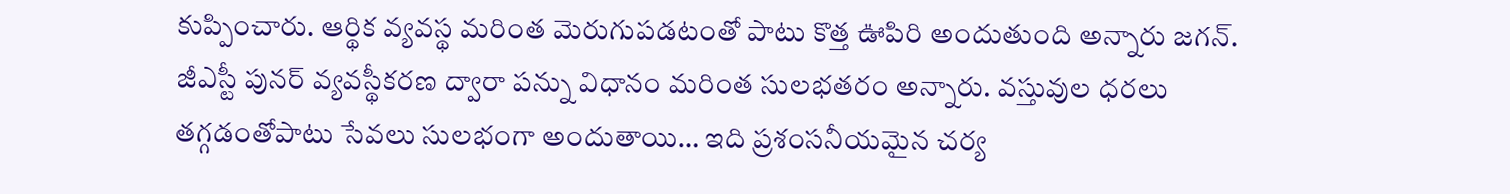కుప్పించారు. ఆర్థిక వ్యవస్థ మరింత మెరుగుపడటంతో పాటు కొత్త ఊపిరి అందుతుంది అన్నారు జగన్.
జీఎస్టీ పునర్ వ్యవస్థీకరణ ద్వారా పన్ను విధానం మరింత సులభతరం అన్నారు. వస్తువుల ధరలు తగ్గడంతోపాటు సేవలు సులభంగా అందుతాయి… ఇది ప్రశంసనీయమైన చర్య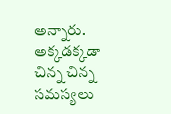అన్నారు. అక్కడక్కడా చిన్న చిన్న సమస్యలు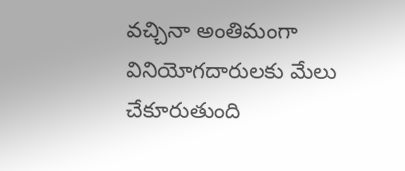వచ్చినా అంతిమంగా వినియోగదారులకు మేలు చేకూరుతుంది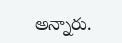అన్నారు.